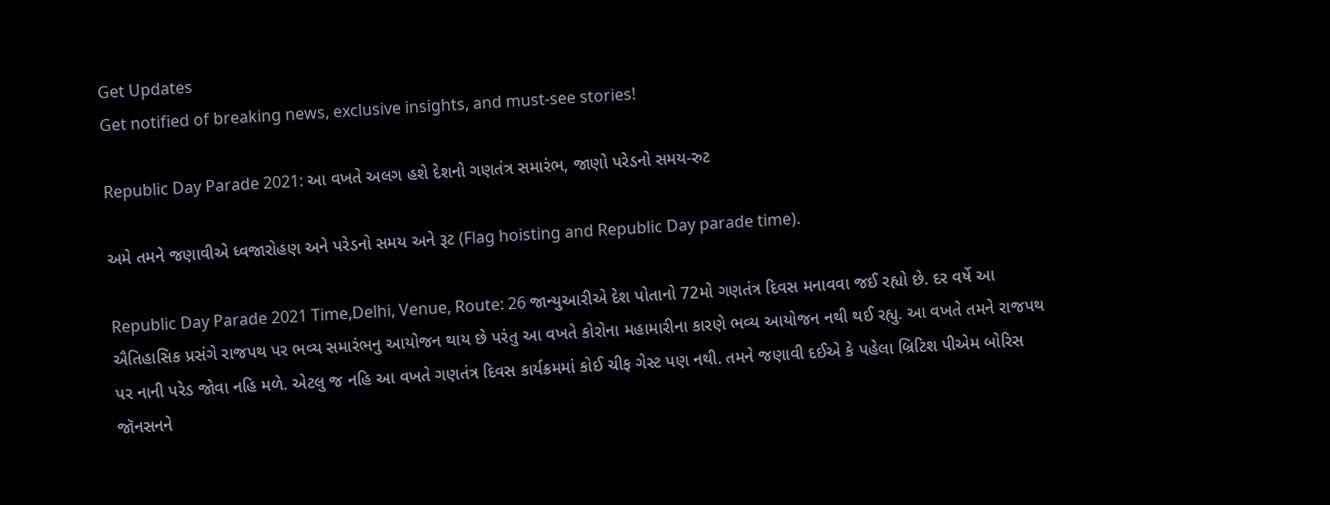Get Updates
Get notified of breaking news, exclusive insights, and must-see stories!

Republic Day Parade 2021: આ વખતે અલગ હશે દેશનો ગણતંત્ર સમારંભ, જાણો પરેડનો સમય-રુટ

અમે તમને જણાવીએ ધ્વજારોહણ અને પરેડનો સમય અને રૂટ (Flag hoisting and Republic Day parade time).

Republic Day Parade 2021 Time,Delhi, Venue, Route: 26 જાન્યુઆરીએ દેશ પોતાનો 72મો ગણતંત્ર દિવસ મનાવવા જઈ રહ્યો છે. દર વર્ષે આ ઐતિહાસિક પ્રસંગે રાજપથ પર ભવ્ય સમારંભનુ આયોજન થાય છે પરંતુ આ વખતે કોરોના મહામારીના કારણે ભવ્ય આયોજન નથી થઈ રહ્યુ. આ વખતે તમને રાજપથ પર નાની પરેડ જોવા નહિ મળે. એટલુ જ નહિ આ વખતે ગણતંત્ર દિવસ કાર્યક્રમમાં કોઈ ચીફ ગેસ્ટ પણ નથી. તમને જણાવી દઈએ કે પહેલા બ્રિટિશ પીએમ બોરિસ જૉનસનને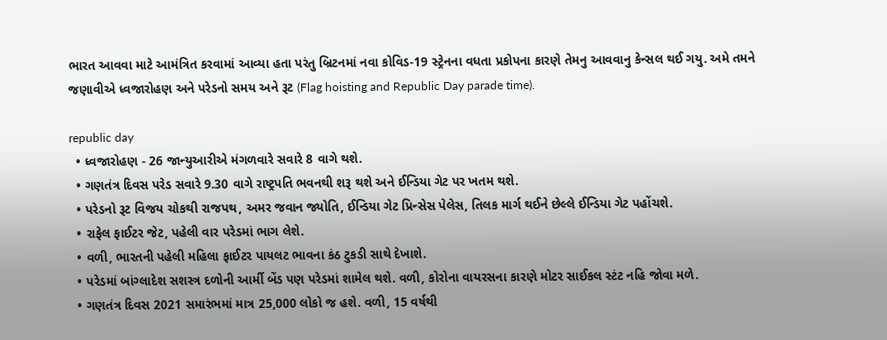ભારત આવવા માટે આમંત્રિત કરવામાં આવ્યા હતા પરંતુ બ્રિટનમાં નવા કોવિડ-19 સ્ટ્રેનના વધતા પ્રકોપના કારણે તેમનુ આવવાનુ કેન્સલ થઈ ગયુ. અમે તમને જણાવીએ ધ્વજારોહણ અને પરેડનો સમય અને રૂટ (Flag hoisting and Republic Day parade time).

republic day
  • ધ્વજારોહણ - 26 જાન્યુઆરીએ મંગળવારે સવારે 8 વાગે થશે.
  • ગણતંત્ર દિવસ પરેડ સવારે 9.30 વાગે રાષ્ટ્રપતિ ભવનથી શરૂ થશે અને ઈન્ડિયા ગેટ પર ખતમ થશે.
  • પરેડનો રૂટ વિજય ચોકથી રાજપથ, અમર જવાન જ્યોતિ, ઈન્ડિયા ગેટ પ્રિન્સેસ પેલેસ, તિલક માર્ગ થઈને છેલ્લે ઈન્ડિયા ગેટ પહોંચશે.
  • રાફેલ ફાઈટર જેટ, પહેલી વાર પરેડમાં ભાગ લેશે.
  • વળી, ભારતની પહેલી મહિલા ફાઈટર પાયલટ ભાવના કંઠ ટુકડી સાથે દેખાશે.
  • પરેડમાં બાંગ્લાદેશ સશસ્ત્ર દળોની આર્મી બેંડ પણ પરેડમાં શામેલ થશે. વળી, કોરોના વાયરસના કારણે મોટર સાઈકલ સ્ટંટ નહિ જોવા મળે.
  • ગણતંત્ર દિવસ 2021 સમારંભમાં માત્ર 25,000 લોકો જ હશે. વળી, 15 વર્ષથી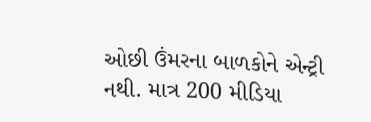ઓછી ઉંમરના બાળકોને એન્ટ્રી નથી. માત્ર 200 મીડિયા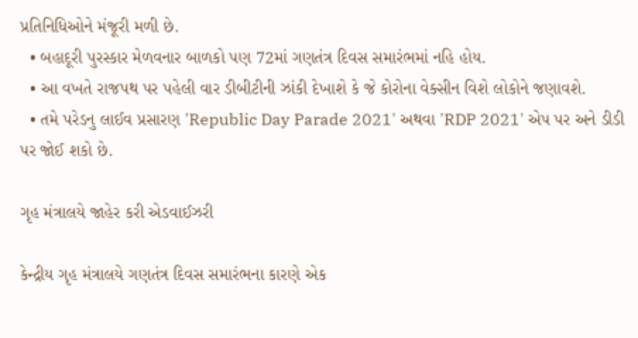પ્રતિનિધિઓને મંજૂરી મળી છે.
  • બહાદૂરી પુરસ્કાર મેળવનાર બાળકો પણ 72માં ગણતંત્ર દિવસ સમારંભમાં નહિ હોય.
  • આ વખતે રાજપથ પર પહેલી વાર ડીબીટીની ઝાંકી દેખાશે કે જે કોરોના વેક્સીન વિશે લોકોને જણાવશે.
  • તમે પરેડનુ લાઈવ પ્રસારણ 'Republic Day Parade 2021' અથવા 'RDP 2021' એપ પર અને ડીડી પર જોઈ શકો છે.

ગૃહ મંત્રાલયે જાહેર કરી એડવાઈઝરી

કેન્દ્રીય ગૃહ મંત્રાલયે ગણતંત્ર દિવસ સમારંભના કારણે એક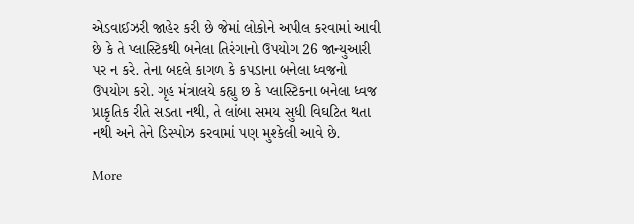એડવાઈઝરી જાહેર કરી છે જેમાં લોકોને અપીલ કરવામાં આવી છે કે તે પ્લાસ્ટિકથી બનેલા તિરંગાનો ઉપયોગ 26 જાન્યુઆરી પર ન કરે. તેના બદલે કાગળ કે કપડાના બનેલા ધ્વજનો ઉપયોગ કરો. ગૃહ મંત્રાલયે કહ્યુ છ કે પ્લાસ્ટિકના બનેલા ધ્વજ પ્રાકૃતિક રીતે સડતા નથી, તે લાંબા સમય સુધી વિઘટિત થતા નથી અને તેને ડિસ્પોઝ કરવામાં પણ મુશ્કેલી આવે છે.

More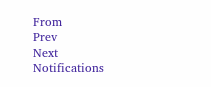From
Prev
Next
Notifications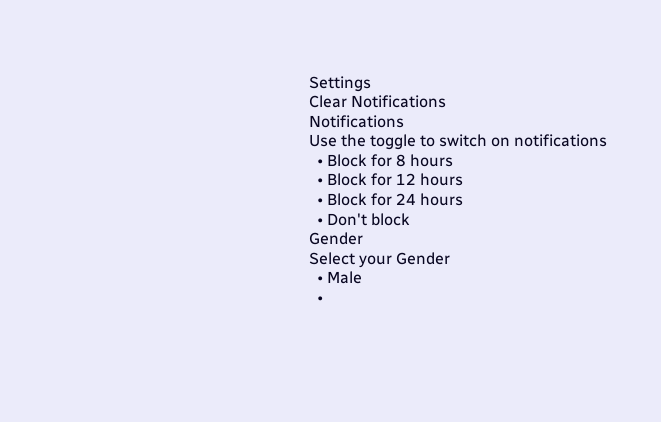Settings
Clear Notifications
Notifications
Use the toggle to switch on notifications
  • Block for 8 hours
  • Block for 12 hours
  • Block for 24 hours
  • Don't block
Gender
Select your Gender
  • Male
  •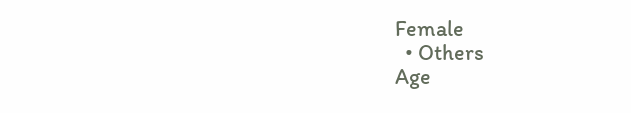Female
  • Others
Age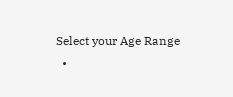Select your Age Range
  •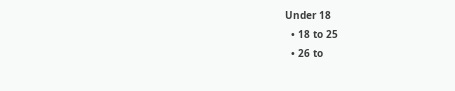Under 18
  • 18 to 25
  • 26 to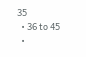35
  • 36 to 45
  •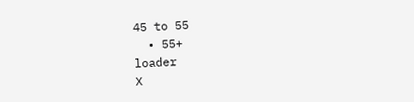45 to 55
  • 55+
loader
X